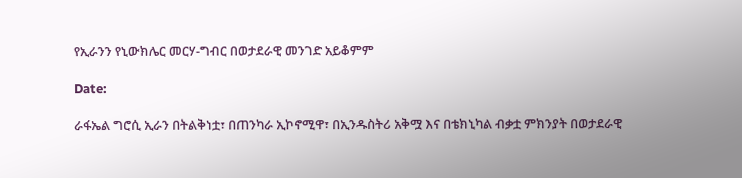የኢራንን የኒውክሌር መርሃ-ግብር በወታደራዊ መንገድ አይቆምም

Date:

ራፋኤል ግሮሲ ኢራን በትልቅነቷ፣ በጠንካራ ኢኮኖሚዋ፣ በኢንዱስትሪ አቅሟ እና በቴክኒካል ብቃቷ ምክንያት በወታደራዊ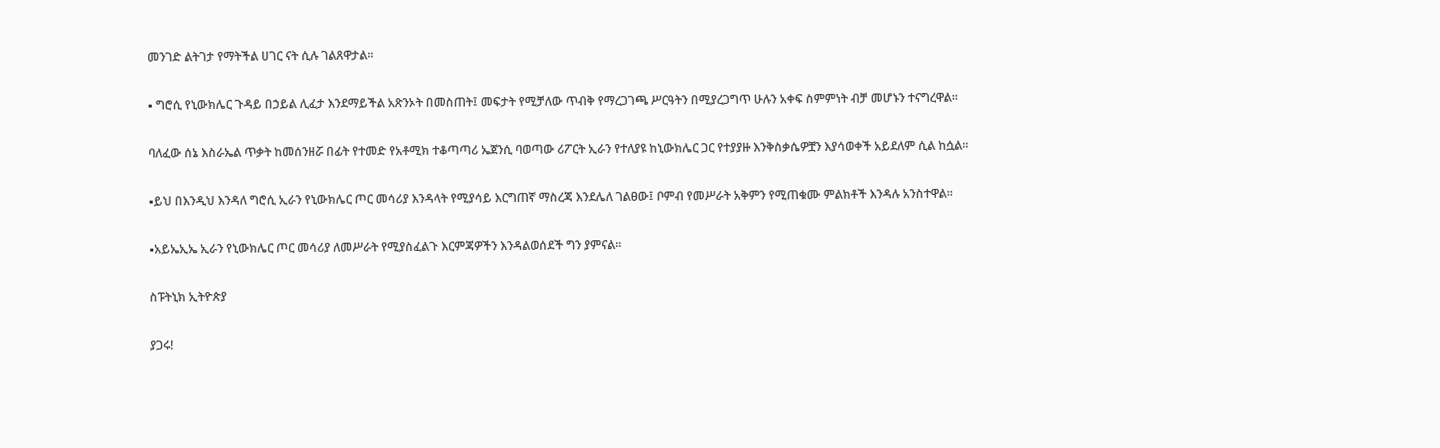መንገድ ልትገታ የማትችል ሀገር ናት ሲሉ ገልጸዋታል፡፡

▪ ግሮሲ የኒውክሌር ጉዳይ በኃይል ሊፈታ እንደማይችል አጽንኦት በመስጠት፤ መፍታት የሚቻለው ጥብቅ የማረጋገጫ ሥርዓትን በሚያረጋግጥ ሁሉን አቀፍ ስምምነት ብቻ መሆኑን ተናግረዋል።

ባለፈው ሰኔ እስራኤል ጥቃት ከመሰንዘሯ በፊት የተመድ የአቶሚክ ተቆጣጣሪ ኤጀንሲ ባወጣው ሪፖርት ኢራን የተለያዩ ከኒውክሌር ጋር የተያያዙ እንቅስቃሴዎቿን እያሳወቀች አይደለም ሲል ከሷል፡፡

▪ይህ በእንዲህ እንዳለ ግሮሲ ኢራን የኒውክሌር ጦር መሳሪያ እንዳላት የሚያሳይ እርግጠኛ ማስረጃ እንደሌለ ገልፀው፤ ቦምብ የመሥራት አቅምን የሚጠቁሙ ምልክቶች እንዳሉ አንስተዋል።

▪አይኤኢኤ ኢራን የኒውክሌር ጦር መሳሪያ ለመሥራት የሚያስፈልጉ እርምጃዎችን እንዳልወሰደች ግን ያምናል፡፡

ስፑትኒክ ኢትዮጵያ

ያጋሩ!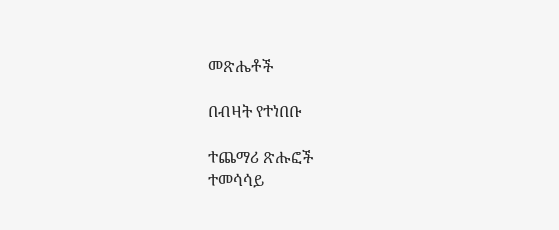መጽሔቶች

በብዛት የተነበቡ

ተጨማሪ ጽሑፎች
ተመሳሳይ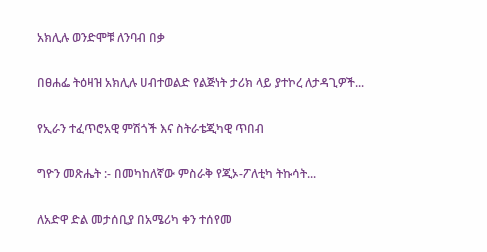አክሊሉ ወንድሞቹ ለንባብ በቃ

በፀሐፌ ትዕዛዝ አክሊሉ ሀብተወልድ የልጅነት ታሪክ ላይ ያተኮረ ለታዳጊዎች...

የኢራን ተፈጥሮአዊ ምሽጎች እና ስትራቴጂካዊ ጥበብ

ግዮን መጽሔት :- በመካከለኛው ምስራቅ የጂኦ-ፖለቲካ ትኩሳት...

ለአድዋ ድል መታሰቢያ በአሜሪካ ቀን ተሰየመ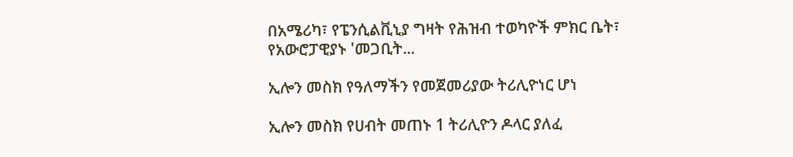በአሜሪካ፣ የፔንሲልቪኒያ ግዛት የሕዝብ ተወካዮች ምክር ቤት፣ የአውሮፓዊያኑ 'መጋቢት...

ኢሎን መስክ የዓለማችን የመጀመሪያው ትሪሊዮነር ሆነ

ኢሎን መስክ የሀብት መጠኑ 1 ትሪሊዮን ዶላር ያለፈ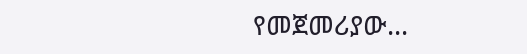የመጀመሪያው...